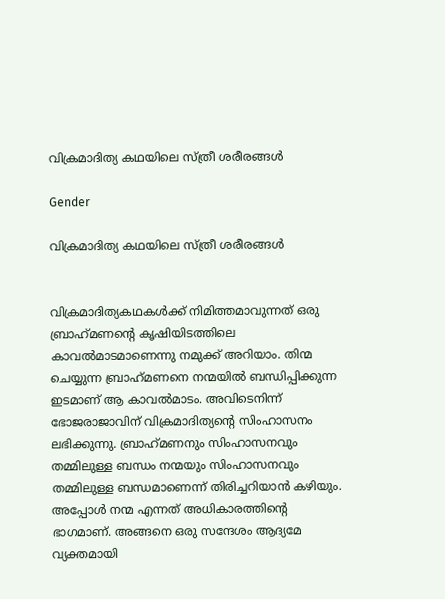വിക്രമാദിത്യ കഥയിലെ സ്ത്രീ ശരീരങ്ങൾ

Gender

വിക്രമാദിത്യ കഥയിലെ സ്ത്രീ ശരീരങ്ങൾ


വിക്രമാദിത്യകഥകൾക്ക് നിമിത്തമാവുന്നത് ഒരു ബ്രാഹ്‌മണന്റെ കൃഷിയിടത്തിലെ കാവൽമാടമാണെന്നു നമുക്ക് അറിയാം. തിന്മ ചെയ്യുന്ന ബ്രാഹ്‌മണനെ നന്മയിൽ ബന്ധിപ്പിക്കുന്ന ഇടമാണ് ആ കാവൽമാടം. അവിടെനിന്ന് ഭോജരാജാവിന് വിക്രമാദിത്യന്റെ സിംഹാസനം ലഭിക്കുന്നു. ബ്രാഹ്‌മണനും സിംഹാസനവും തമ്മിലുള്ള ബന്ധം നന്മയും സിംഹാസനവും തമ്മിലുള്ള ബന്ധമാണെന്ന് തിരിച്ചറിയാൻ കഴിയും. അപ്പോൾ നന്മ എന്നത് അധികാരത്തിന്റെ ഭാഗമാണ്. അങ്ങനെ ഒരു സന്ദേശം ആദ്യമേ വ്യക്തമായി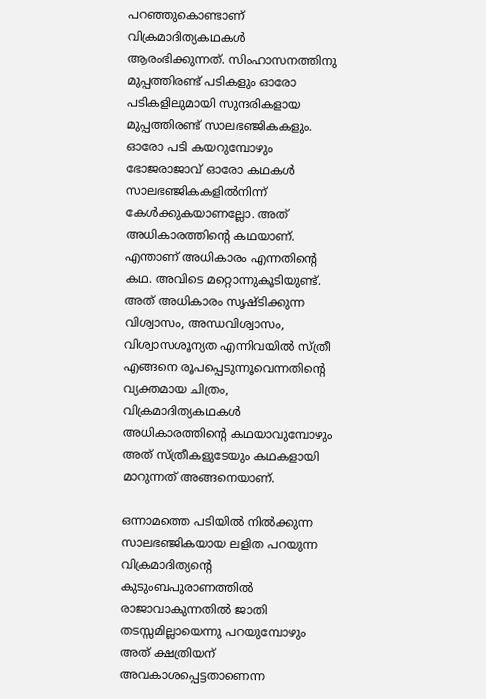പറഞ്ഞുകൊണ്ടാണ് വിക്രമാദിത്യകഥകൾ ആരംഭിക്കുന്നത്. സിംഹാസനത്തിനു മുപ്പത്തിരണ്ട് പടികളും ഓരോ പടികളിലുമായി സുന്ദരികളായ മുപ്പത്തിരണ്ട് സാലഭഞ്ജികകളും. ഓരോ പടി കയറുമ്പോഴും ഭോജരാജാവ് ഓരോ കഥകൾ സാലഭഞ്ജികകളിൽനിന്ന് കേൾക്കുകയാണല്ലോ. അത് അധികാരത്തിന്റെ കഥയാണ്. എന്താണ് അധികാരം എന്നതിന്റെ കഥ. അവിടെ മറ്റൊന്നുകൂടിയുണ്ട്. അത് അധികാരം സൃഷ്ടിക്കുന്ന വിശ്വാസം, അന്ധവിശ്വാസം, വിശ്വാസശൂന്യത എന്നിവയിൽ സ്ത്രീ എങ്ങനെ രൂപപ്പെടുന്നൂവെന്നതിന്റെ വ്യക്തമായ ചിത്രം, വിക്രമാദിത്യകഥകൾ അധികാരത്തിന്റെ കഥയാവുമ്പോഴും അത് സ്ത്രീകളുടേയും കഥകളായി മാറുന്നത് അങ്ങനെയാണ്.

ഒന്നാമത്തെ പടിയിൽ നിൽക്കുന്ന സാലഭഞ്ജികയായ ലളിത പറയുന്ന വിക്രമാദിത്യന്റെ കുടുംബപുരാണത്തിൽ രാജാവാകുന്നതിൽ ജാതി തടസ്സമില്ലായെന്നു പറയുമ്പോഴും അത് ക്ഷത്രിയന് അവകാശപ്പെട്ടതാണെന്ന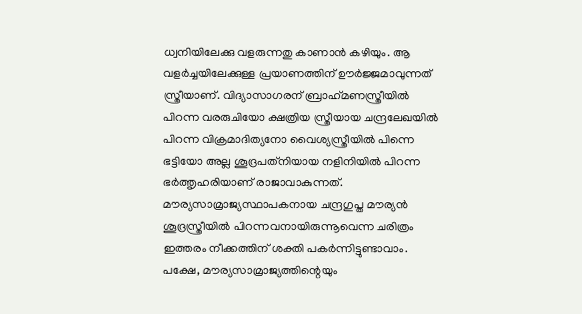ധ്വനിയിലേക്കു വളരുന്നതു കാണാൻ കഴിയും. ആ വളർച്ചയിലേക്കുള്ള പ്രയാണത്തിന് ഊർജ്ജമാവുന്നത് സ്ത്രീയാണ്. വിദ്യാസാഗരന് ബ്രാഹ്‌മണസ്ത്രീയിൽ പിറന്ന വരരുചിയോ ക്ഷത്രിയ സ്ത്രീയായ ചന്ദ്രലേഖയിൽ പിറന്ന വിക്രമാദിത്യനോ വൈശ്യസ്ത്രീയിൽ പിന്നെ ഭട്ടിയോ അല്ല ശൂദ്രപത്‌നിയായ നളിനിയിൽ പിറന്ന ഭർത്തൃഹരിയാണ് രാജാവാകുന്നത്. മൗര്യസാമ്രാജ്യസ്ഥാപകനായ ചന്ദ്രഗുപ്ത മൗര്യൻ ശൂദ്രസ്ത്രീയിൽ പിറന്നവനായിരുന്നൂവെന്ന ചരിത്രം ഇത്തരം നീക്കത്തിന് ശക്തി പകർന്നിട്ടുണ്ടാവാം. പക്ഷേ, മൗര്യസാമ്രാജ്യത്തിന്റെയും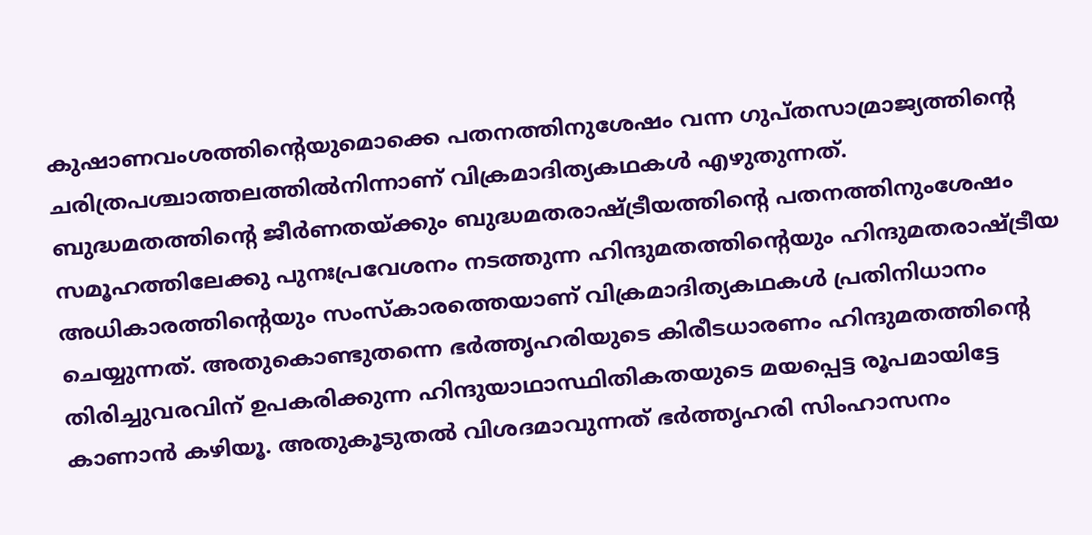കുഷാണവംശത്തിന്റെയുമൊക്കെ പതനത്തിനുശേഷം വന്ന ഗുപ്തസാമ്രാജ്യത്തിന്റെ ചരിത്രപശ്ചാത്തലത്തിൽനിന്നാണ് വിക്രമാദിത്യകഥകൾ എഴുതുന്നത്. ബുദ്ധമതത്തിന്റെ ജീർണതയ്ക്കും ബുദ്ധമതരാഷ്ട്രീയത്തിന്റെ പതനത്തിനുംശേഷം സമൂഹത്തിലേക്കു പുനഃപ്രവേശനം നടത്തുന്ന ഹിന്ദുമതത്തിന്റെയും ഹിന്ദുമതരാഷ്ട്രീയ അധികാരത്തിന്റെയും സംസ്‌കാരത്തെയാണ് വിക്രമാദിത്യകഥകൾ പ്രതിനിധാനം ചെയ്യുന്നത്. അതുകൊണ്ടുതന്നെ ഭർത്തൃഹരിയുടെ കിരീടധാരണം ഹിന്ദുമതത്തിന്റെ തിരിച്ചുവരവിന് ഉപകരിക്കുന്ന ഹിന്ദുയാഥാസ്ഥിതികതയുടെ മയപ്പെട്ട രൂപമായിട്ടേ കാണാൻ കഴിയൂ. അതുകൂടുതൽ വിശദമാവുന്നത് ഭർത്തൃഹരി സിംഹാസനം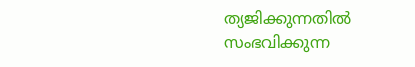ത്യജിക്കുന്നതിൽ സംഭവിക്കുന്ന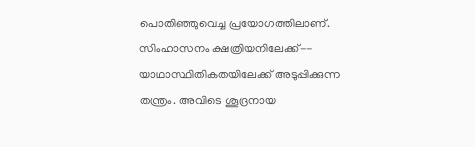പൊതിഞ്ഞുവെച്ച പ്രയോഗത്തിലാണ്. സിംഹാസനം ക്ഷത്രിയനിലേക്ക്-- യാഥാസ്ഥിതികതയിലേക്ക് അടുപ്പിക്കുന്ന തന്ത്രം. അവിടെ ശൂദ്രനായ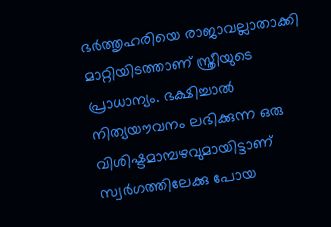ഭർത്തൃഹരിയെ രാജാവല്ലാതാക്കി മാറ്റിയിടത്താണ് സ്ത്രീയുടെ പ്രാധാന്യം. ഭക്ഷിച്ചാൽ നിത്യയൗവനം ലഭിക്കുന്ന ഒരു വിശിഷ്ടമാമ്പഴവുമായിട്ടാണ് സ്വർഗത്തിലേക്കു പോയ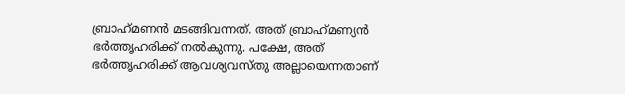ബ്രാഹ്‌മണൻ മടങ്ങിവന്നത്. അത് ബ്രാഹ്‌മണ്യൻ ഭർത്തൃഹരിക്ക് നൽകുന്നു. പക്ഷേ, അത് ഭർത്തൃഹരിക്ക് ആവശ്യവസ്തു അല്ലായെന്നതാണ്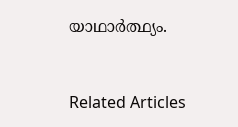യാഥാർത്ഥ്യം.


Related Articles